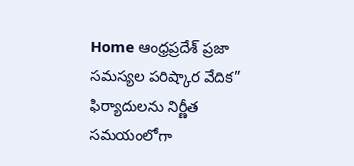Home ఆంధ్రప్రదేశ్ ప్రజా సమస్యల పరిష్కార వేదిక” ఫిర్యాదులను నిర్ణీత సమయంలోగా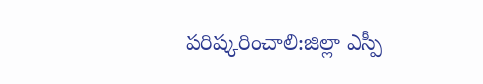పరిష్కరించాలి:జిల్లా ఎస్పీ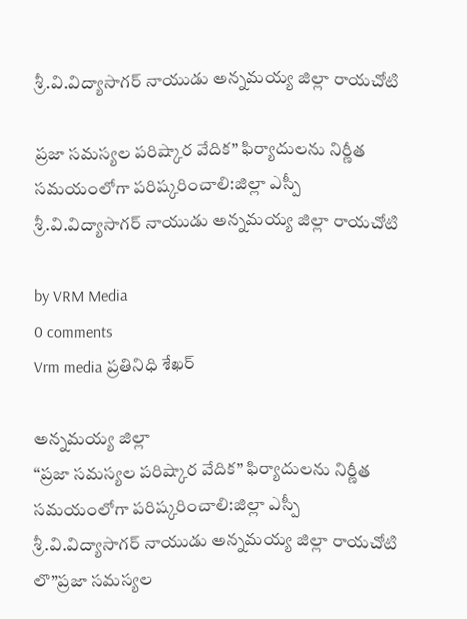శ్రీ.వి.విద్యాసాగర్ నాయుడు అన్నమయ్య జిల్లా రాయచోటి

ప్రజా సమస్యల పరిష్కార వేదిక” ఫిర్యాదులను నిర్ణీత సమయంలోగా పరిష్కరించాలి:జిల్లా ఎస్పీ శ్రీ.వి.విద్యాసాగర్ నాయుడు అన్నమయ్య జిల్లా రాయచోటి

by VRM Media
0 comments
Vrm media ప్రతినిధి శేఖర్

అన్నమయ్య జిల్లా
“ప్రజా సమస్యల పరిష్కార వేదిక” ఫిర్యాదులను నిర్ణీత సమయంలోగా పరిష్కరించాలి:జిల్లా ఎస్పీ శ్రీ.వి.విద్యాసాగర్ నాయుడు అన్నమయ్య జిల్లా రాయచోటి
లొ”ప్రజా సమస్యల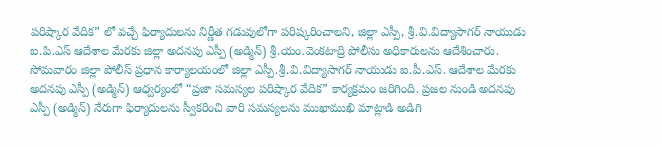పరిష్కార వేదిక” లో వచ్చే ఫిర్యాదులను నిర్ణీత గడువులోగా పరిష్కరించాలని, జిల్లా ఎస్పీ, శ్రీ.వి.విద్యాసాగర్ నాయుడు ఐ.పి.ఎస్ ఆదేశాల మేరకు జిల్లా అదనపు ఎస్పీ (అడ్మిన్) శ్రీ.యం.వెంకటాద్రి పోలీసు అధికారులను ఆదేశించారు. సోమవారం జిల్లా పోలీస్ ప్రధాన కార్యాలయంలో జిల్లా ఎస్పీ.శ్రీ.వి.విద్యాసాగర్ నాయుడు ఐ.పీ.ఎస్. ఆదేశాల మేరకు అదనపు ఎస్పీ (అడ్మిన్) ఆధ్వర్యంలో “ప్రజా సమస్యల పరిష్కార వేదిక” కార్యక్రమం జరిగింది. ప్రజల నుండి అదనపు ఎస్పీ (అడ్మిన్) నేరుగా ఫిర్యాదులను స్వీకరించి వారి సమస్యలను ముఖాముఖి మాట్లాడి అడిగి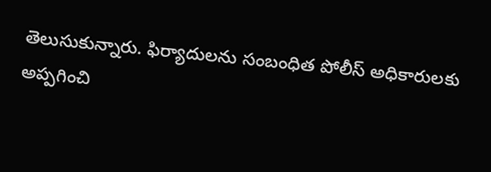తెలుసుకున్నారు. ఫిర్యాదులను సంబంధిత పోలీస్ అధికారులకు అప్పగించి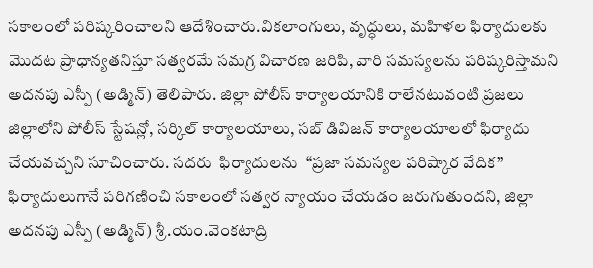సకాలంలో పరిష్కరించాలని ఆదేశించారు.వికలాంగులు, వృద్ధులు, మహిళల ఫిర్యాదులకు మొదట ప్రాధాన్యతనిస్తూ సత్వరమే సమగ్ర విచారణ జరిపి, వారి సమస్యలను పరిష్కరిస్తామని అదనపు ఎస్పీ (అడ్మిన్) తెలిపారు. జిల్లా పోలీస్ కార్యాలయానికి రాలేనటువంటి ప్రజలు జిల్లాలోని పోలీస్ స్టేషన్లో, సర్కిల్ కార్యాలయాలు, సబ్ డివిజన్ కార్యాలయాలలో ఫిర్యాదు చేయవచ్చని సూచించారు. సదరు  ఫిర్యాదులను  “ప్రజా సమస్యల పరిష్కార వేదిక” ఫిర్యాదులుగానే పరిగణించి సకాలంలో సత్వర న్యాయం చేయడం జరుగుతుందని, జిల్లా అదనపు ఎస్పీ (అడ్మిన్) శ్రీ.యం.వెంకటాద్రి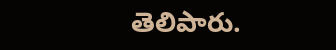తెలిపారు.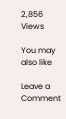2,856 Views

You may also like

Leave a Comment